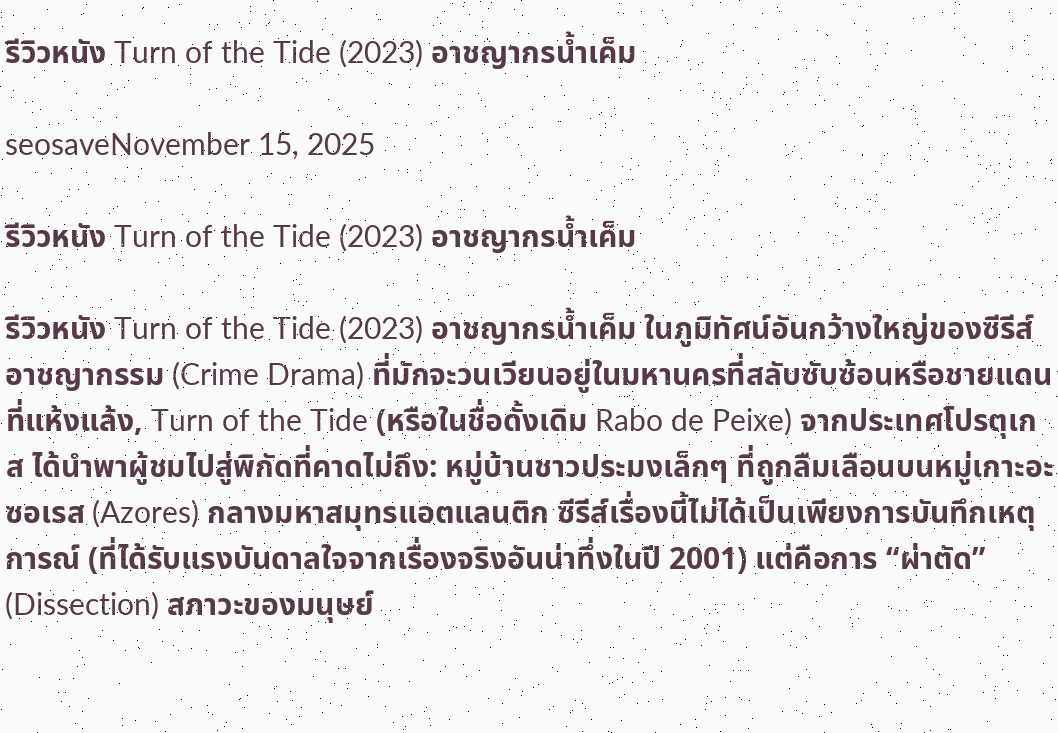รีวิวหนัง Turn of the Tide (2023) อาชญากรน้ำเค็ม

seosaveNovember 15, 2025

รีวิวหนัง Turn of the Tide (2023) อาชญากรน้ำเค็ม

รีวิวหนัง Turn of the Tide (2023) อาชญากรน้ำเค็ม ในภูมิทัศน์อันกว้างใหญ่ของซีรีส์อาชญากรรม (Crime Drama) ที่มักจะวนเวียนอยู่ในมหานครที่สลับซับซ้อนหรือชายแดนที่แห้งแล้ง, Turn of the Tide (หรือในชื่อดั้งเดิม Rabo de Peixe) จากประเทศโปรตุเกส ได้นำพาผู้ชมไปสู่พิกัดที่คาดไม่ถึง: หมู่บ้านชาวประมงเล็กๆ ที่ถูกลืมเลือนบนหมู่เกาะอะซอเรส (Azores) กลางมหาสมุทรแอตแลนติก ซีรีส์เรื่องนี้ไม่ได้เป็นเพียงการบันทึกเหตุการณ์ (ที่ได้รับแรงบันดาลใจจากเรื่องจริงอันน่าทึ่งในปี 2001) แต่คือการ “ผ่าตัด” (Dissection) สภาวะของมนุษย์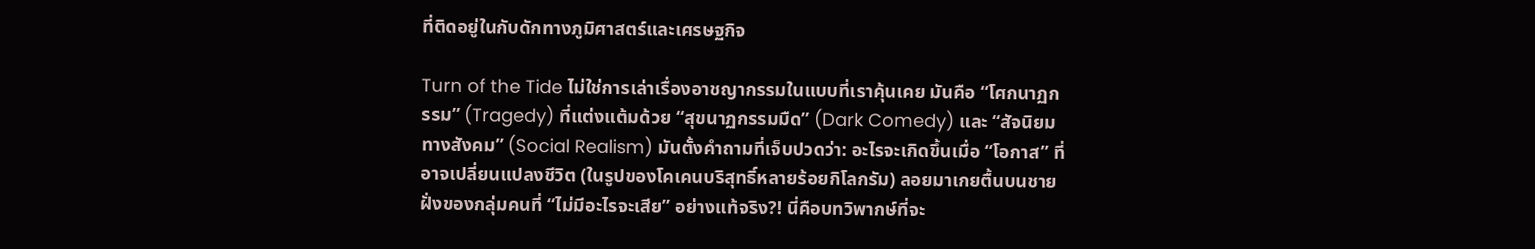ที่ติดอยู่ในกับดักทางภูมิศาสตร์และเศรษฐกิจ

Turn of the Tide ไม่ใช่การเล่าเรื่องอาชญากรรมในแบบที่เราคุ้นเคย มันคือ “โศกนาฏกรรม” (Tragedy) ที่แต่งแต้มด้วย “สุขนาฏกรรมมืด” (Dark Comedy) และ “สัจนิยมทางสังคม” (Social Realism) มันตั้งคำถามที่เจ็บปวดว่า: อะไรจะเกิดขึ้นเมื่อ “โอกาส” ที่อาจเปลี่ยนแปลงชีวิต (ในรูปของโคเคนบริสุทธิ์หลายร้อยกิโลกรัม) ลอยมาเกยตื้นบนชายฝั่งของกลุ่มคนที่ “ไม่มีอะไรจะเสีย” อย่างแท้จริง?! นี่คือบทวิพากษ์ที่จะ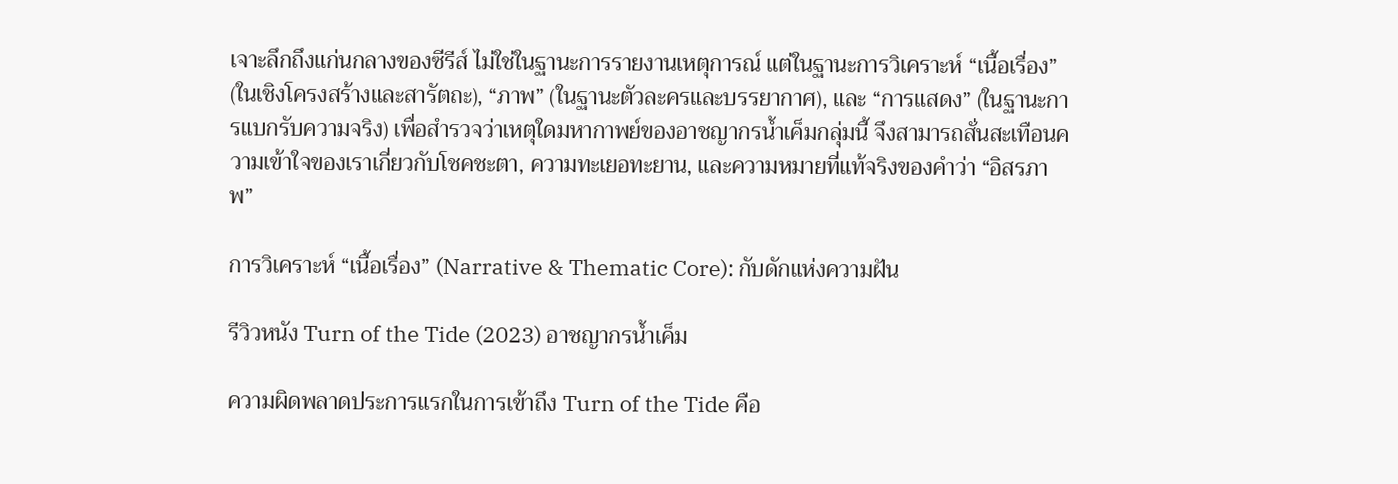เจาะลึกถึงแก่นกลางของซีรีส์ ไม่ใช่ในฐานะการรายงานเหตุการณ์ แต่ในฐานะการวิเคราะห์ “เนื้อเรื่อง” (ในเชิงโครงสร้างและสารัตถะ), “ภาพ” (ในฐานะตัวละครและบรรยากาศ), และ “การแสดง” (ในฐานะการแบกรับความจริง) เพื่อสำรวจว่าเหตุใดมหากาพย์ของอาชญากรน้ำเค็มกลุ่มนี้ จึงสามารถสั่นสะเทือนความเข้าใจของเราเกี่ยวกับโชคชะตา, ความทะเยอทะยาน, และความหมายที่แท้จริงของคำว่า “อิสรภาพ”

การวิเคราะห์ “เนื้อเรื่อง” (Narrative & Thematic Core): กับดักแห่งความฝัน

รีวิวหนัง Turn of the Tide (2023) อาชญากรน้ำเค็ม

ความผิดพลาดประการแรกในการเข้าถึง Turn of the Tide คือ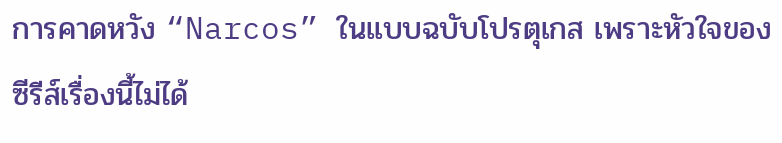การคาดหวัง “Narcos” ในแบบฉบับโปรตุเกส เพราะหัวใจของซีรีส์เรื่องนี้ไม่ได้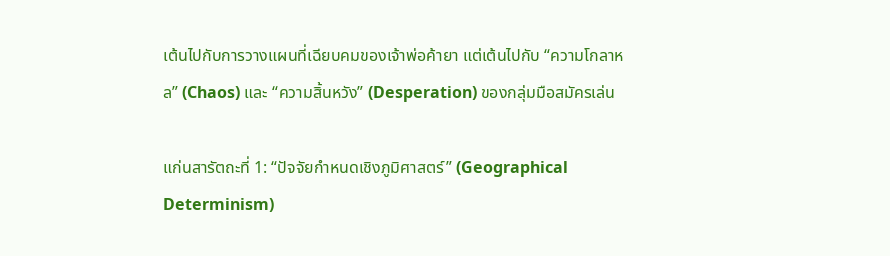เต้นไปกับการวางแผนที่เฉียบคมของเจ้าพ่อค้ายา แต่เต้นไปกับ “ความโกลาหล” (Chaos) และ “ความสิ้นหวัง” (Desperation) ของกลุ่มมือสมัครเล่น

แก่นสารัตถะที่ 1: “ปัจจัยกำหนดเชิงภูมิศาสตร์” (Geographical Determinism)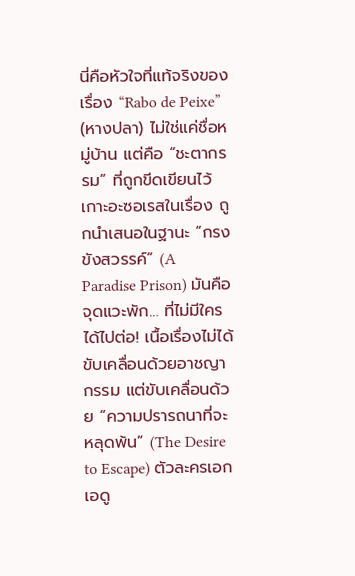นี่คือหัวใจที่แท้จริงของเรื่อง “Rabo de Peixe” (หางปลา) ไม่ใช่แค่ชื่อหมู่บ้าน แต่คือ “ชะตากรรม” ที่ถูกขีดเขียนไว้ เกาะอะซอเรสในเรื่อง ถูกนำเสนอในฐานะ “กรงขังสวรรค์” (A Paradise Prison) มันคือจุดแวะพัก… ที่ไม่มีใครได้ไปต่อ! เนื้อเรื่องไม่ได้ขับเคลื่อนด้วยอาชญากรรม แต่ขับเคลื่อนด้วย “ความปรารถนาที่จะหลุดพ้น” (The Desire to Escape) ตัวละครเอก เอดู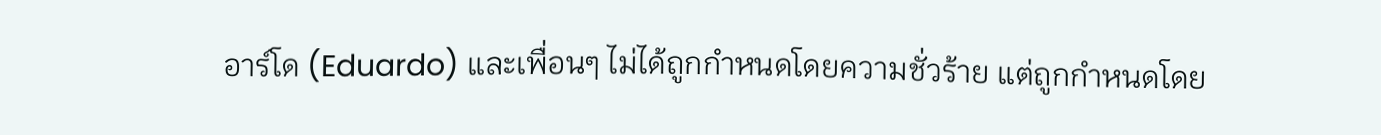อาร์โด (Eduardo) และเพื่อนๆ ไม่ได้ถูกกำหนดโดยความชั่วร้าย แต่ถูกกำหนดโดย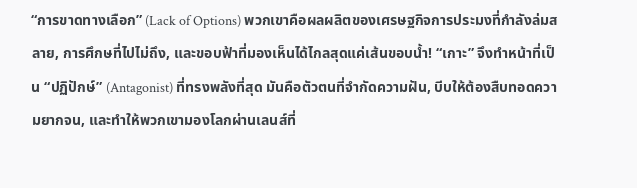“การขาดทางเลือก” (Lack of Options) พวกเขาคือผลผลิตของเศรษฐกิจการประมงที่กำลังล่มสลาย, การศึกษที่ไปไม่ถึง, และขอบฟ้าที่มองเห็นได้ไกลสุดแค่เส้นขอบน้ำ! “เกาะ” จึงทำหน้าที่เป็น “ปฏิปักษ์” (Antagonist) ที่ทรงพลังที่สุด มันคือตัวตนที่จำกัดความฝัน, บีบให้ต้องสืบทอดความยากจน, และทำให้พวกเขามองโลกผ่านเลนส์ที่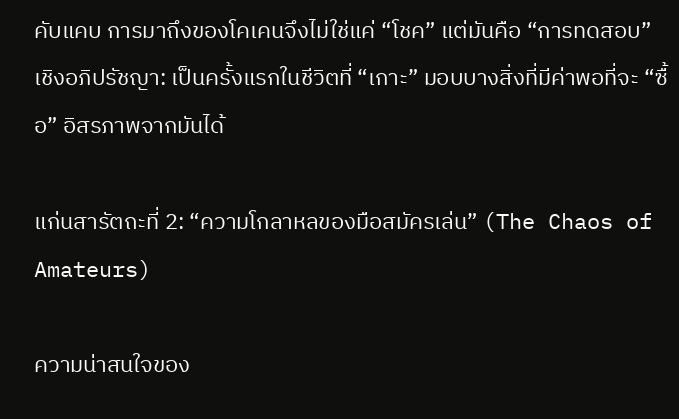คับแคบ การมาถึงของโคเคนจึงไม่ใช่แค่ “โชค” แต่มันคือ “การทดสอบ” เชิงอภิปรัชญา: เป็นครั้งแรกในชีวิตที่ “เกาะ” มอบบางสิ่งที่มีค่าพอที่จะ “ซื้อ” อิสรภาพจากมันได้

แก่นสารัตถะที่ 2: “ความโกลาหลของมือสมัครเล่น” (The Chaos of Amateurs)

ความน่าสนใจของ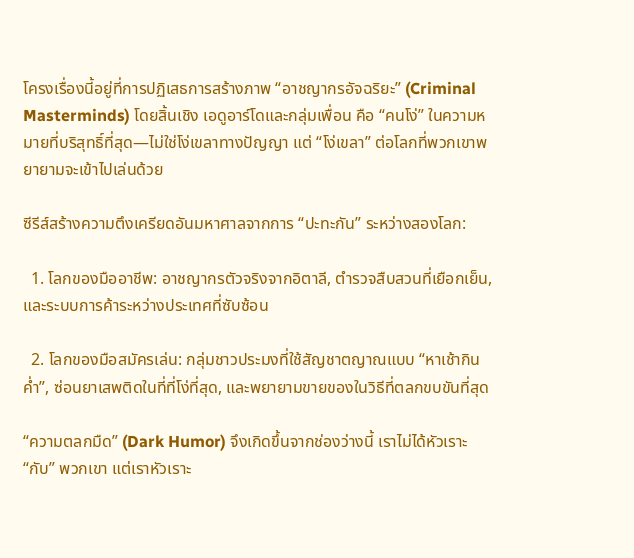โครงเรื่องนี้อยู่ที่การปฏิเสธการสร้างภาพ “อาชญากรอัจฉริยะ” (Criminal Masterminds) โดยสิ้นเชิง เอดูอาร์โดและกลุ่มเพื่อน คือ “คนโง่” ในความหมายที่บริสุทธิ์ที่สุด—ไม่ใช่โง่เขลาทางปัญญา แต่ “โง่เขลา” ต่อโลกที่พวกเขาพยายามจะเข้าไปเล่นด้วย

ซีรีส์สร้างความตึงเครียดอันมหาศาลจากการ “ปะทะกัน” ระหว่างสองโลก:

  1. โลกของมืออาชีพ: อาชญากรตัวจริงจากอิตาลี, ตำรวจสืบสวนที่เยือกเย็น, และระบบการค้าระหว่างประเทศที่ซับซ้อน

  2. โลกของมือสมัครเล่น: กลุ่มชาวประมงที่ใช้สัญชาตญาณแบบ “หาเช้ากินค่ำ”, ซ่อนยาเสพติดในที่ที่โง่ที่สุด, และพยายามขายของในวิธีที่ตลกขบขันที่สุด

“ความตลกมืด” (Dark Humor) จึงเกิดขึ้นจากช่องว่างนี้ เราไม่ได้หัวเราะ “กับ” พวกเขา แต่เราหัวเราะ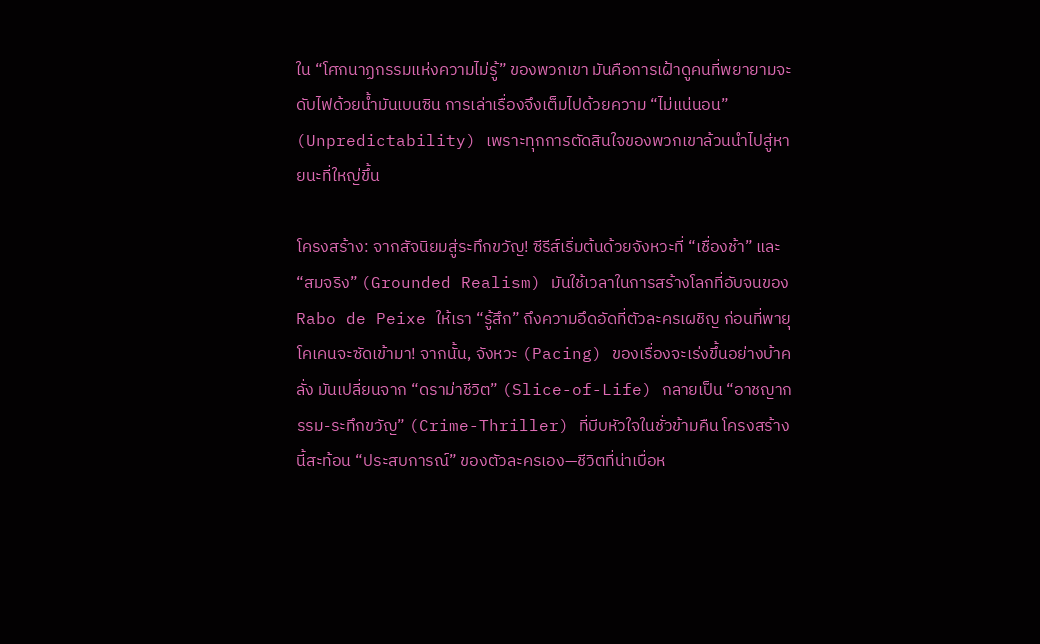ใน “โศกนาฏกรรมแห่งความไม่รู้” ของพวกเขา มันคือการเฝ้าดูคนที่พยายามจะดับไฟด้วยน้ำมันเบนซิน การเล่าเรื่องจึงเต็มไปด้วยความ “ไม่แน่นอน” (Unpredictability) เพราะทุกการตัดสินใจของพวกเขาล้วนนำไปสู่หายนะที่ใหญ่ขึ้น

โครงสร้าง: จากสัจนิยมสู่ระทึกขวัญ! ซีรีส์เริ่มต้นด้วยจังหวะที่ “เชื่องช้า” และ “สมจริง” (Grounded Realism) มันใช้เวลาในการสร้างโลกที่อับจนของ Rabo de Peixe ให้เรา “รู้สึก” ถึงความอึดอัดที่ตัวละครเผชิญ ก่อนที่พายุโคเคนจะซัดเข้ามา! จากนั้น, จังหวะ (Pacing) ของเรื่องจะเร่งขึ้นอย่างบ้าคลั่ง มันเปลี่ยนจาก “ดราม่าชีวิต” (Slice-of-Life) กลายเป็น “อาชญากรรม-ระทึกขวัญ” (Crime-Thriller) ที่บีบหัวใจในชั่วข้ามคืน โครงสร้างนี้สะท้อน “ประสบการณ์” ของตัวละครเอง—ชีวิตที่น่าเบื่อห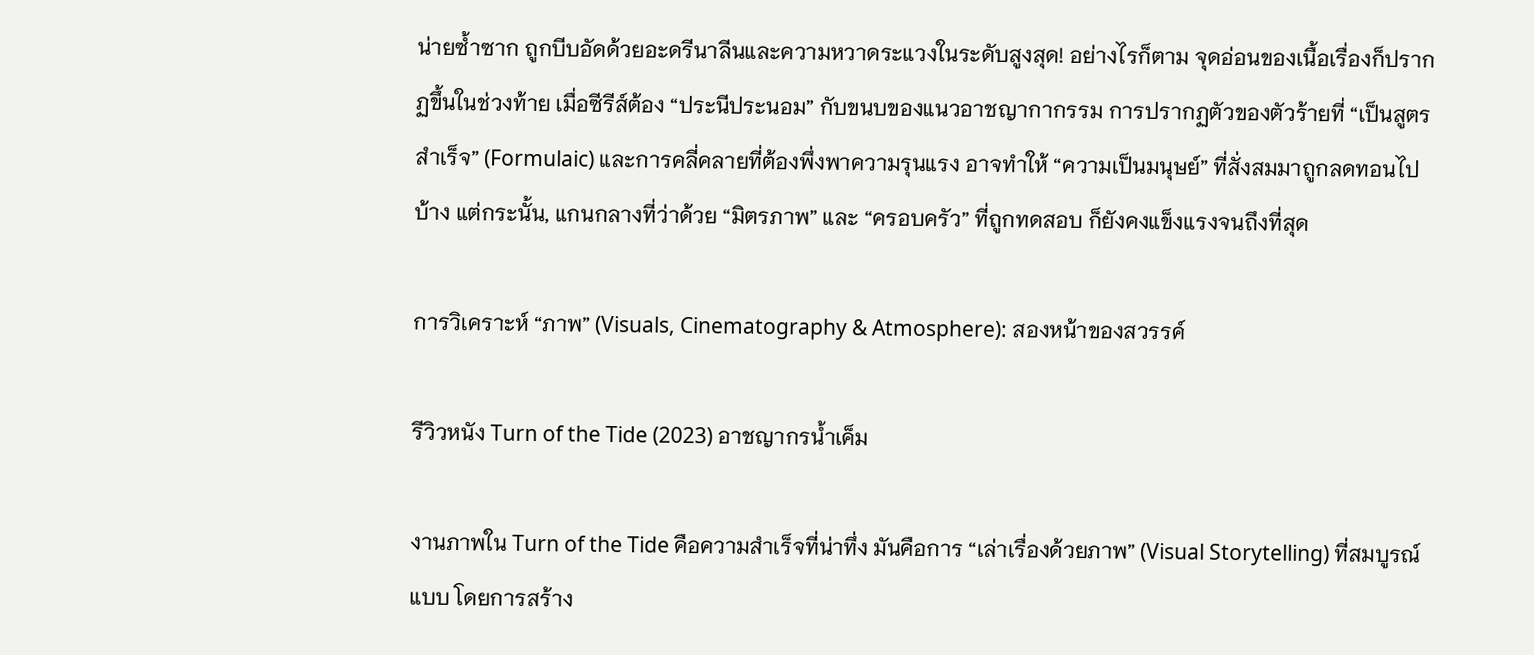น่ายซ้ำซาก ถูกบีบอัดด้วยอะดรีนาลีนและความหวาดระแวงในระดับสูงสุด! อย่างไรก็ตาม จุดอ่อนของเนื้อเรื่องก็ปรากฏขึ้นในช่วงท้าย เมื่อซีรีส์ต้อง “ประนีประนอม” กับขนบของแนวอาชญากากรรม การปรากฏตัวของตัวร้ายที่ “เป็นสูตรสำเร็จ” (Formulaic) และการคลี่คลายที่ต้องพึ่งพาความรุนแรง อาจทำให้ “ความเป็นมนุษย์” ที่สั่งสมมาถูกลดทอนไปบ้าง แต่กระนั้น, แกนกลางที่ว่าด้วย “มิตรภาพ” และ “ครอบครัว” ที่ถูกทดสอบ ก็ยังคงแข็งแรงจนถึงที่สุด

การวิเคราะห์ “ภาพ” (Visuals, Cinematography & Atmosphere): สองหน้าของสวรรค์

รีวิวหนัง Turn of the Tide (2023) อาชญากรน้ำเค็ม

งานภาพใน Turn of the Tide คือความสำเร็จที่น่าทึ่ง มันคือการ “เล่าเรื่องด้วยภาพ” (Visual Storytelling) ที่สมบูรณ์แบบ โดยการสร้าง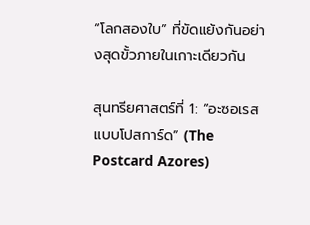“โลกสองใบ” ที่ขัดแย้งกันอย่างสุดขั้วภายในเกาะเดียวกัน

สุนทรียศาสตร์ที่ 1: “อะซอเรสแบบโปสการ์ด” (The Postcard Azores)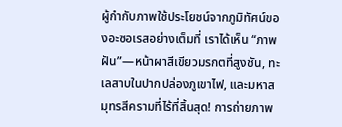ผู้กำกับภาพใช้ประโยชน์จากภูมิทัศน์ของอะซอเรสอย่างเต็มที่ เราได้เห็น “ภาพฝัน”—หน้าผาสีเขียวมรกตที่สูงชัน, ทะเลสาบในปากปล่องภูเขาไฟ, และมหาสมุทรสีครามที่ไร้ที่สิ้นสุด! การถ่ายภาพ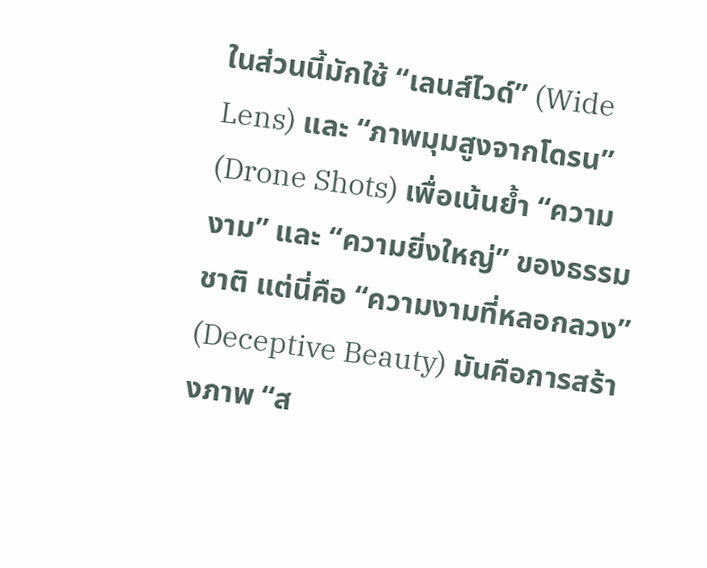ในส่วนนี้มักใช้ “เลนส์ไวด์” (Wide Lens) และ “ภาพมุมสูงจากโดรน” (Drone Shots) เพื่อเน้นย้ำ “ความงาม” และ “ความยิ่งใหญ่” ของธรรมชาติ แต่นี่คือ “ความงามที่หลอกลวง” (Deceptive Beauty) มันคือการสร้างภาพ “ส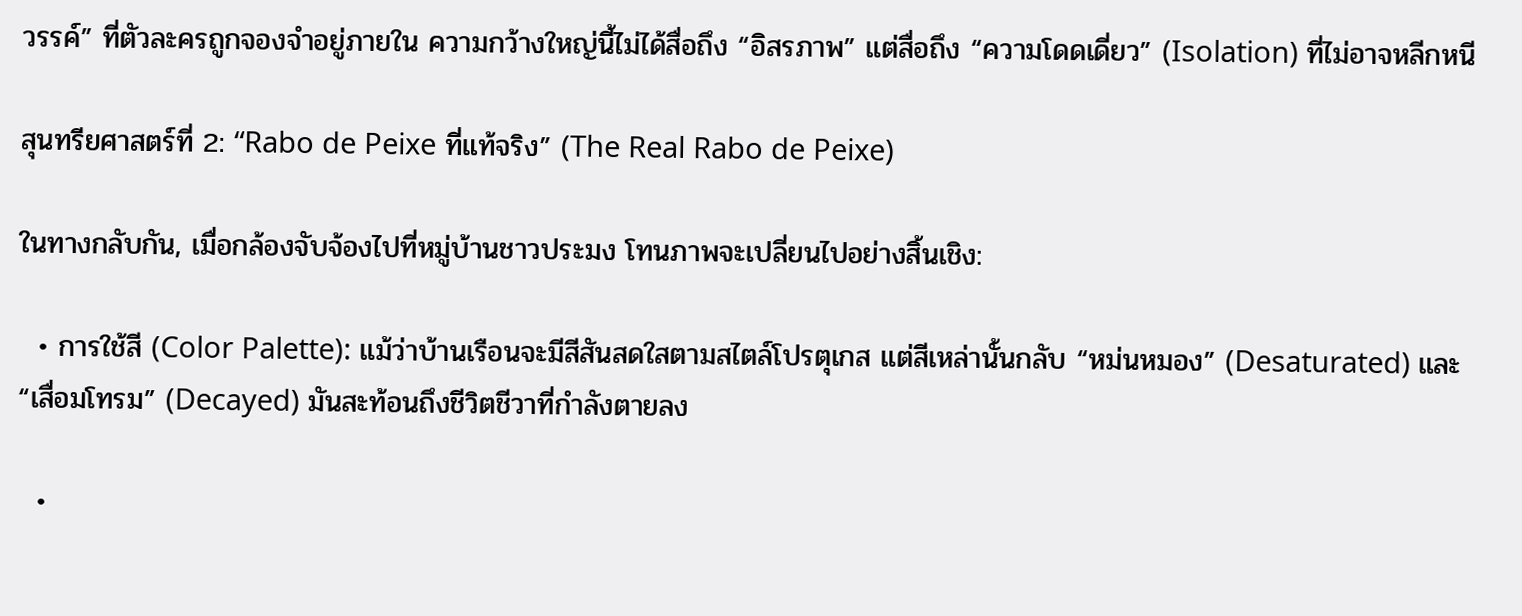วรรค์” ที่ตัวละครถูกจองจำอยู่ภายใน ความกว้างใหญ่นี้ไม่ได้สื่อถึง “อิสรภาพ” แต่สื่อถึง “ความโดดเดี่ยว” (Isolation) ที่ไม่อาจหลีกหนี

สุนทรียศาสตร์ที่ 2: “Rabo de Peixe ที่แท้จริง” (The Real Rabo de Peixe)

ในทางกลับกัน, เมื่อกล้องจับจ้องไปที่หมู่บ้านชาวประมง โทนภาพจะเปลี่ยนไปอย่างสิ้นเชิง:

  • การใช้สี (Color Palette): แม้ว่าบ้านเรือนจะมีสีสันสดใสตามสไตล์โปรตุเกส แต่สีเหล่านั้นกลับ “หม่นหมอง” (Desaturated) และ “เสื่อมโทรม” (Decayed) มันสะท้อนถึงชีวิตชีวาที่กำลังตายลง

  •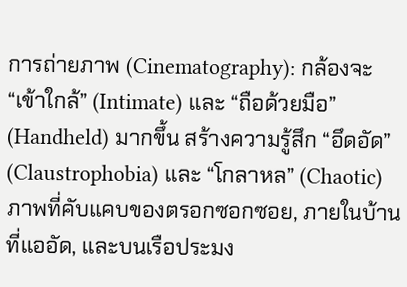การถ่ายภาพ (Cinematography): กล้องจะ “เข้าใกล้” (Intimate) และ “ถือด้วยมือ” (Handheld) มากขึ้น สร้างความรู้สึก “อึดอัด” (Claustrophobia) และ “โกลาหล” (Chaotic) ภาพที่คับแคบของตรอกซอกซอย, ภายในบ้านที่แออัด, และบนเรือประมง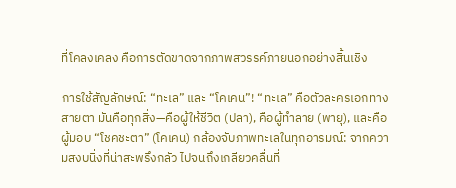ที่โคลงเคลง คือการตัดขาดจากภาพสวรรค์ภายนอกอย่างสิ้นเชิง

การใช้สัญลักษณ์: “ทะเล” และ “โคเคน”! “ทะเล” คือตัวละครเอกทางสายตา มันคือทุกสิ่ง—คือผู้ให้ชีวิต (ปลา), คือผู้ทำลาย (พายุ), และคือผู้มอบ “โชคชะตา” (โคเคน) กล้องจับภาพทะเลในทุกอารมณ์: จากความสงบนิ่งที่น่าสะพรึงกลัว ไปจนถึงเกลียวคลื่นที่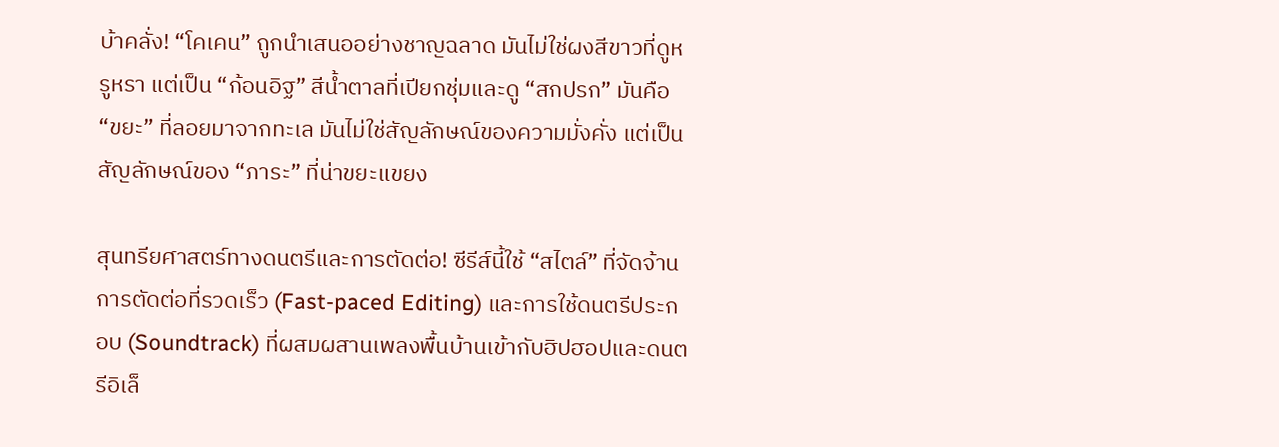บ้าคลั่ง! “โคเคน” ถูกนำเสนออย่างชาญฉลาด มันไม่ใช่ผงสีขาวที่ดูหรูหรา แต่เป็น “ก้อนอิฐ” สีน้ำตาลที่เปียกชุ่มและดู “สกปรก” มันคือ “ขยะ” ที่ลอยมาจากทะเล มันไม่ใช่สัญลักษณ์ของความมั่งคั่ง แต่เป็นสัญลักษณ์ของ “ภาระ” ที่น่าขยะแขยง

สุนทรียศาสตร์ทางดนตรีและการตัดต่อ! ซีรีส์นี้ใช้ “สไตล์” ที่จัดจ้าน การตัดต่อที่รวดเร็ว (Fast-paced Editing) และการใช้ดนตรีประกอบ (Soundtrack) ที่ผสมผสานเพลงพื้นบ้านเข้ากับฮิปฮอปและดนตรีอิเล็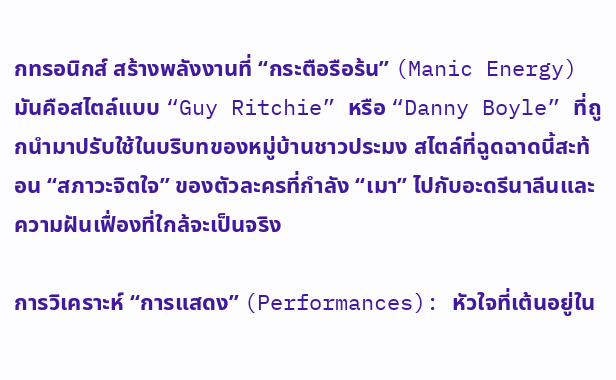กทรอนิกส์ สร้างพลังงานที่ “กระตือรือร้น” (Manic Energy) มันคือสไตล์แบบ “Guy Ritchie” หรือ “Danny Boyle” ที่ถูกนำมาปรับใช้ในบริบทของหมู่บ้านชาวประมง สไตล์ที่ฉูดฉาดนี้สะท้อน “สภาวะจิตใจ” ของตัวละครที่กำลัง “เมา” ไปกับอะดรีนาลีนและความฝันเฟื่องที่ใกล้จะเป็นจริง

การวิเคราะห์ “การแสดง” (Performances): หัวใจที่เต้นอยู่ใน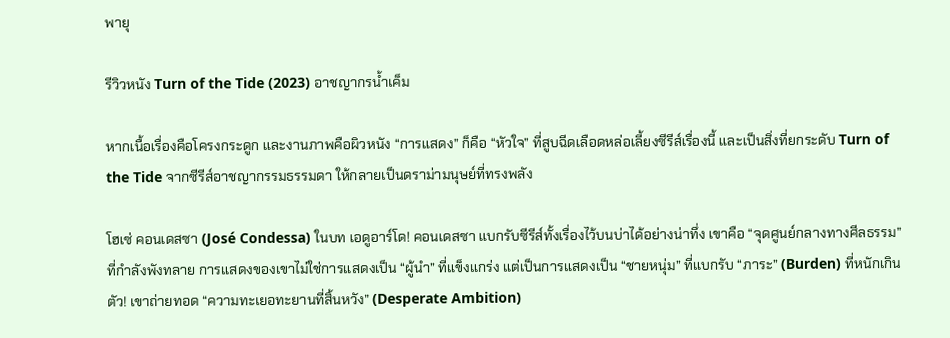พายุ

รีวิวหนัง Turn of the Tide (2023) อาชญากรน้ำเค็ม

หากเนื้อเรื่องคือโครงกระดูก และงานภาพคือผิวหนัง “การแสดง” ก็คือ “หัวใจ” ที่สูบฉีดเลือดหล่อเลี้ยงซีรีส์เรื่องนี้ และเป็นสิ่งที่ยกระดับ Turn of the Tide จากซีรีส์อาชญากรรมธรรมดา ให้กลายเป็นดราม่ามนุษย์ที่ทรงพลัง

โฮเซ่ คอนเดสซา (José Condessa) ในบท เอดูอาร์โด! คอนเดสซา แบกรับซีรีส์ทั้งเรื่องไว้บนบ่าได้อย่างน่าทึ่ง เขาคือ “จุดศูนย์กลางทางศีลธรรม” ที่กำลังพังทลาย การแสดงของเขาไม่ใช่การแสดงเป็น “ผู้นำ” ที่แข็งแกร่ง แต่เป็นการแสดงเป็น “ชายหนุ่ม” ที่แบกรับ “ภาระ” (Burden) ที่หนักเกินตัว! เขาถ่ายทอด “ความทะเยอทะยานที่สิ้นหวัง” (Desperate Ambition)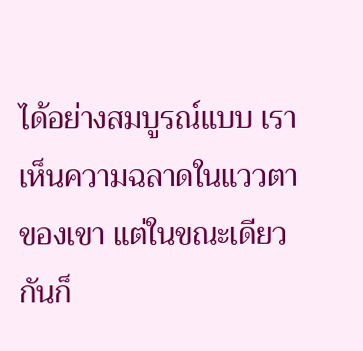ได้อย่างสมบูรณ์แบบ เราเห็นความฉลาดในแววตาของเขา แต่ในขณะเดียวกันก็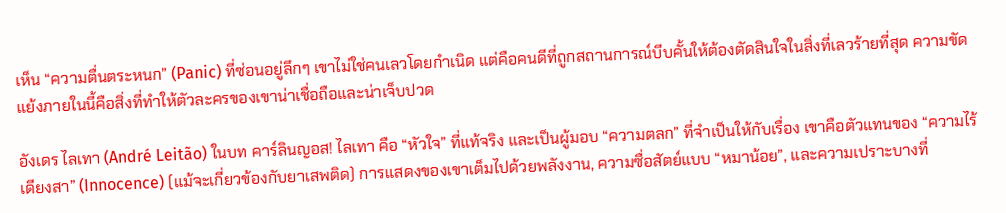เห็น “ความตื่นตระหนก” (Panic) ที่ซ่อนอยู่ลึกๆ เขาไม่ใช่คนเลวโดยกำเนิด แต่คือคนดีที่ถูกสถานการณ์บีบคั้นให้ต้องตัดสินใจในสิ่งที่เลวร้ายที่สุด ความขัดแย้งภายในนี้คือสิ่งที่ทำให้ตัวละครของเขาน่าเชื่อถือและน่าเจ็บปวด

อังเดร ไลเทา (André Leitão) ในบท คาร์ลินญอส! ไลเทา คือ “หัวใจ” ที่แท้จริง และเป็นผู้มอบ “ความตลก” ที่จำเป็นให้กับเรื่อง เขาคือตัวแทนของ “ความไร้เดียงสา” (Innocence) (แม้จะเกี่ยวข้องกับยาเสพติด) การแสดงของเขาเต็มไปด้วยพลังงาน, ความซื่อสัตย์แบบ “หมาน้อย”, และความเปราะบางที่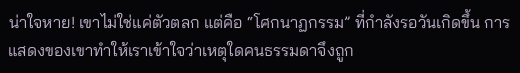น่าใจหาย! เขาไม่ใช่แค่ตัวตลก แต่คือ “โศกนาฏกรรม” ที่กำลังรอวันเกิดขึ้น การแสดงของเขาทำให้เราเข้าใจว่าเหตุใดคนธรรมดาจึงถูก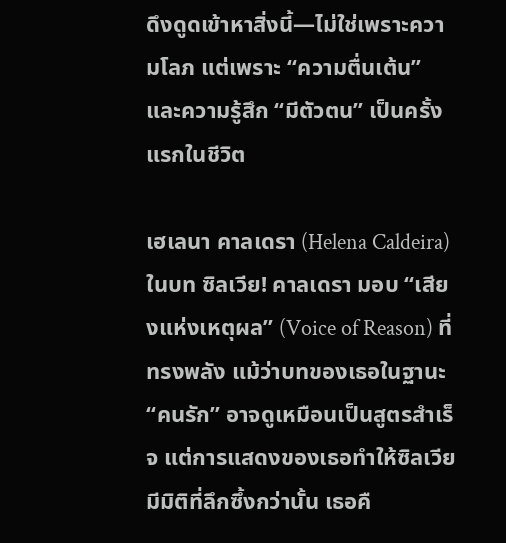ดึงดูดเข้าหาสิ่งนี้—ไม่ใช่เพราะความโลภ แต่เพราะ “ความตื่นเต้น” และความรู้สึก “มีตัวตน” เป็นครั้งแรกในชีวิต

เฮเลนา คาลเดรา (Helena Caldeira) ในบท ซิลเวีย! คาลเดรา มอบ “เสียงแห่งเหตุผล” (Voice of Reason) ที่ทรงพลัง แม้ว่าบทของเธอในฐานะ “คนรัก” อาจดูเหมือนเป็นสูตรสำเร็จ แต่การแสดงของเธอทำให้ซิลเวียมีมิติที่ลึกซึ้งกว่านั้น เธอคื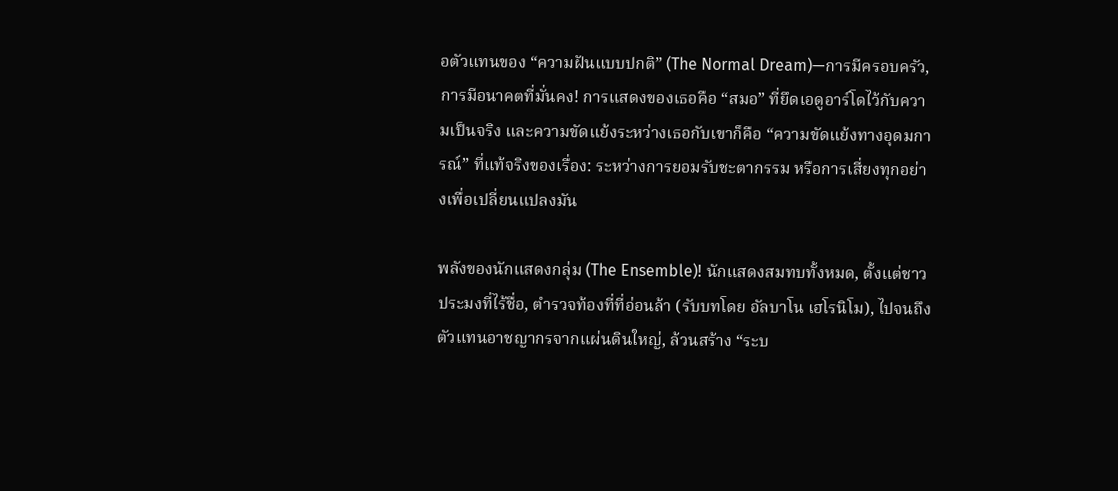อตัวแทนของ “ความฝันแบบปกติ” (The Normal Dream)—การมีครอบครัว, การมีอนาคตที่มั่นคง! การแสดงของเธอคือ “สมอ” ที่ยึดเอดูอาร์โดไว้กับความเป็นจริง และความขัดแย้งระหว่างเธอกับเขาก็คือ “ความขัดแย้งทางอุดมการณ์” ที่แท้จริงของเรื่อง: ระหว่างการยอมรับชะตากรรม หรือการเสี่ยงทุกอย่างเพื่อเปลี่ยนแปลงมัน

พลังของนักแสดงกลุ่ม (The Ensemble)! นักแสดงสมทบทั้งหมด, ตั้งแต่ชาวประมงที่ไร้ชื่อ, ตำรวจท้องที่ที่อ่อนล้า (รับบทโดย อัลบาโน เฮโรนิโม), ไปจนถึงตัวแทนอาชญากรจากแผ่นดินใหญ่, ล้วนสร้าง “ระบ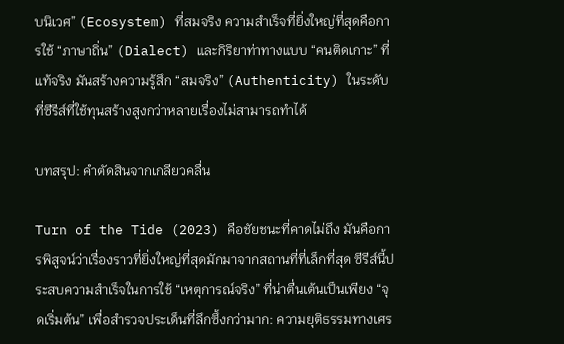บนิเวศ” (Ecosystem) ที่สมจริง ความสำเร็จที่ยิ่งใหญ่ที่สุดคือการใช้ “ภาษาถิ่น” (Dialect) และกิริยาท่าทางแบบ “คนติดเกาะ” ที่แท้จริง มันสร้างความรู้สึก “สมจริง” (Authenticity) ในระดับที่ซีรีส์ที่ใช้ทุนสร้างสูงกว่าหลายเรื่องไม่สามารถทำได้

บทสรุป: คำตัดสินจากเกลียวคลื่น

Turn of the Tide (2023) คือชัยชนะที่คาดไม่ถึง มันคือการพิสูจน์ว่าเรื่องราวที่ยิ่งใหญ่ที่สุดมักมาจากสถานที่ที่เล็กที่สุด ซีรีส์นี้ประสบความสำเร็จในการใช้ “เหตุการณ์จริง” ที่น่าตื่นเต้นเป็นเพียง “จุดเริ่มต้น” เพื่อสำรวจประเด็นที่ลึกซึ้งกว่ามาก: ความยุติธรรมทางเศร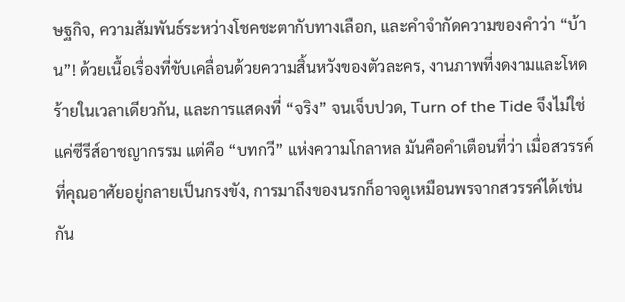ษฐกิจ, ความสัมพันธ์ระหว่างโชคชะตากับทางเลือก, และคำจำกัดความของคำว่า “บ้าน”! ด้วยเนื้อเรื่องที่ขับเคลื่อนด้วยความสิ้นหวังของตัวละคร, งานภาพที่งดงามและโหดร้ายในเวลาเดียวกัน, และการแสดงที่ “จริง” จนเจ็บปวด, Turn of the Tide จึงไม่ใช่แค่ซีรีส์อาชญากรรม แต่คือ “บทกวี” แห่งความโกลาหล มันคือคำเตือนที่ว่า เมื่อสวรรค์ที่คุณอาศัยอยู่กลายเป็นกรงขัง, การมาถึงของนรกก็อาจดูเหมือนพรจากสวรรค์ได้เช่นกัน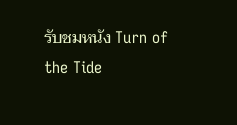รับชมหนัง Turn of the Tide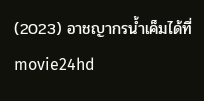(2023) อาชญากรน้ำเค็มได้ที่ movie24hd